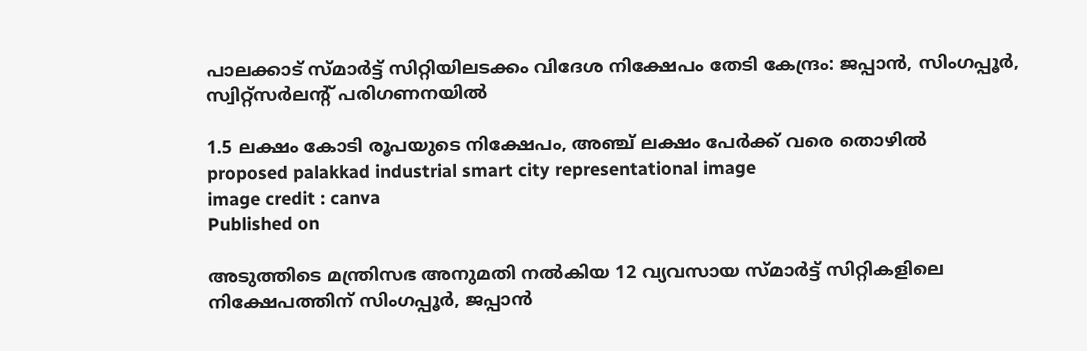പാലക്കാട് സ്മാര്‍ട്ട് സിറ്റിയിലടക്കം വിദേശ നിക്ഷേപം തേടി കേന്ദ്രം: ജപ്പാന്‍, സിംഗപ്പൂര്‍, സ്വിറ്റ്‌സര്‍ലന്റ് പരിഗണനയില്‍

1.5 ലക്ഷം കോടി രൂപയുടെ നിക്ഷേപം, അഞ്ച് ലക്ഷം പേര്‍ക്ക് വരെ തൊഴില്‍
proposed palakkad industrial smart city representational image
image credit : canva
Published on

അടുത്തിടെ മന്ത്രിസഭ അനുമതി നല്‍കിയ 12 വ്യവസായ സ്മാര്‍ട്ട് സിറ്റികളിലെ നിക്ഷേപത്തിന് സിംഗപ്പൂര്‍, ജപ്പാന്‍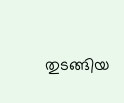തുടങ്ങിയ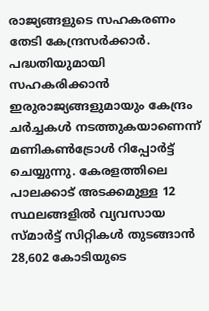രാജ്യങ്ങളുടെ സഹകരണം തേടി കേന്ദ്രസര്‍ക്കാര്‍. പദ്ധതിയുമായി സഹകരിക്കാന്‍ ഇരുരാജ്യങ്ങളുമായും കേന്ദ്രം ചര്‍ച്ചകള്‍ നടത്തുകയാണെന്ന് മണികണ്‍ട്രോള്‍ റിപ്പോര്‍ട്ട് ചെയ്യുന്നു. കേരളത്തിലെ പാലക്കാട് അടക്കമുള്ള 12 സ്ഥലങ്ങളില്‍ വ്യവസായ സ്മാര്‍ട്ട് സിറ്റികള്‍ തുടങ്ങാന്‍ 28,602 കോടിയുടെ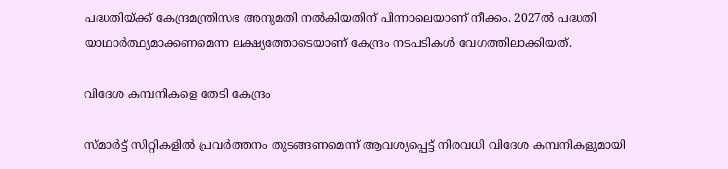പദ്ധതിയ്ക്ക് കേന്ദ്രമന്ത്രിസഭ അനുമതി നല്‍കിയതിന് പിന്നാലെയാണ് നീക്കം. 2027ല്‍ പദ്ധതി യാഥാര്‍ത്ഥ്യമാക്കണമെന്ന ലക്ഷ്യത്തോടെയാണ് കേന്ദ്രം നടപടികള്‍ വേഗത്തിലാക്കിയത്.

വിദേശ കമ്പനികളെ തേടി കേന്ദ്രം

സ്മാര്‍ട്ട് സിറ്റികളില്‍ പ്രവര്‍ത്തനം തുടങ്ങണമെന്ന് ആവശ്യപ്പെട്ട് നിരവധി വിദേശ കമ്പനികളുമായി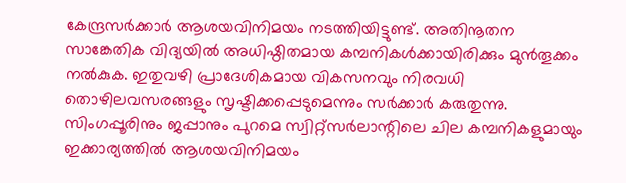കേന്ദ്രസര്‍ക്കാര്‍ ആശയവിനിമയം നടത്തിയിട്ടുണ്ട്. അതിനൂതന സാങ്കേതിക വിദ്യയില്‍ അധിഷ്ഠിതമായ കമ്പനികള്‍ക്കായിരിക്കും മുന്‍തൂക്കം നല്‍കുക. ഇതുവഴി പ്രാദേശികമായ വികസനവും നിരവധി തൊഴിലവസരങ്ങളും സൃഷ്ടിക്കപ്പെടുമെന്നും സര്‍ക്കാര്‍ കരുതുന്നു. സിംഗപ്പൂരിനും ജപ്പാനും പുറമെ സ്വിറ്റ്‌സര്‍ലാന്റിലെ ചില കമ്പനികളുമായും ഇക്കാര്യത്തില്‍ ആശയവിനിമയം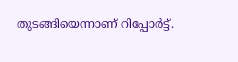തുടങ്ങിയെന്നാണ് റിപ്പോര്‍ട്ട്.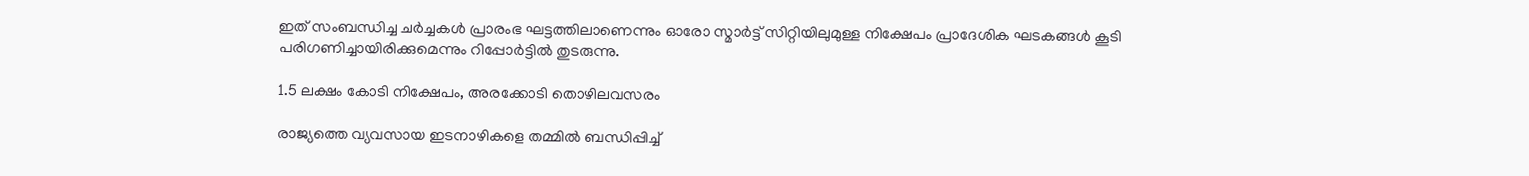ഇത് സംബന്ധിച്ച ചര്‍ച്ചകള്‍ പ്രാരംഭ ഘട്ടത്തിലാണെന്നും ഓരോ സ്മാര്‍ട്ട് സിറ്റിയിലുമുള്ള നിക്ഷേപം പ്രാദേശിക ഘടകങ്ങള്‍ കൂടി പരിഗണിച്ചായിരിക്കുമെന്നും റിപ്പോര്‍ട്ടില്‍ തുടരുന്നു.

1.5 ലക്ഷം കോടി നിക്ഷേപം, അരക്കോടി തൊഴിലവസരം

രാജ്യത്തെ വ്യവസായ ഇടനാഴികളെ തമ്മില്‍ ബന്ധിപ്പിച്ച്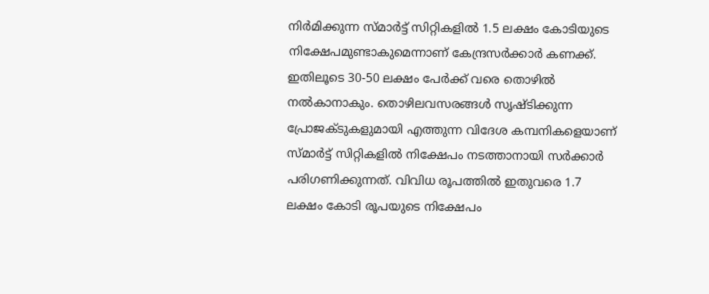നിര്‍മിക്കുന്ന സ്മാര്‍ട്ട് സിറ്റികളില്‍ 1.5 ലക്ഷം കോടിയുടെ നിക്ഷേപമുണ്ടാകുമെന്നാണ് കേന്ദ്രസര്‍ക്കാര്‍ കണക്ക്. ഇതിലൂടെ 30-50 ലക്ഷം പേര്‍ക്ക് വരെ തൊഴില്‍ നല്‍കാനാകും. തൊഴിലവസരങ്ങള്‍ സൃഷ്ടിക്കുന്ന പ്രോജക്ടുകളുമായി എത്തുന്ന വിദേശ കമ്പനികളെയാണ് സ്മാര്‍ട്ട് സിറ്റികളില്‍ നിക്ഷേപം നടത്താനായി സര്‍ക്കാര്‍ പരിഗണിക്കുന്നത്. വിവിധ രൂപത്തില്‍ ഇതുവരെ 1.7 ലക്ഷം കോടി രൂപയുടെ നിക്ഷേപം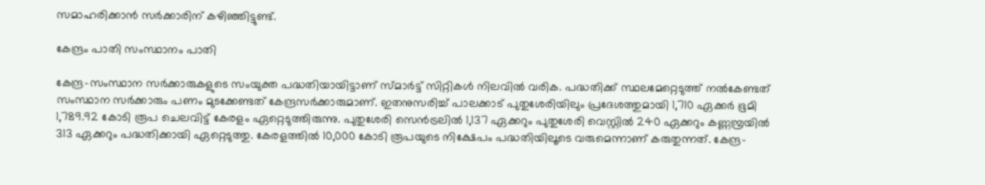സമാഹരിക്കാന്‍ സര്‍ക്കാരിന് കഴിഞ്ഞിട്ടുണ്ട്.

കേന്ദ്രം പാതി സംസ്ഥാനം പാതി

കേന്ദ്ര-സംസ്ഥാന സര്‍ക്കാരുകളുടെ സംയുക്ത പദ്ധതിയായിട്ടാണ് സ്മാര്‍ട്ട് സിറ്റികള്‍ നിലവില്‍ വരിക. പദ്ധതിക്ക് സ്ഥലമേറ്റെടുത്ത് നല്‍കേണ്ടത് സംസ്ഥാന സര്‍ക്കാരും പണം മുടക്കേണ്ടത് കേന്ദ്രസര്‍ക്കാരുമാണ്. ഇതനുസരിച്ച് പാലക്കാട് പുതുശേരിയിലും പ്രദേശത്തുമായി 1,710 ഏക്കര്‍ ഭൂമി 1,789.92 കോടി രൂപ ചെലവിട്ട് കേരളം ഏറ്റെടുത്തിരുന്നു. പുതുശേരി സെന്‍ട്രലില്‍ 1,137 ഏക്കറും പുതുശേരി വെസ്റ്റില്‍ 240 ഏക്കറും കണ്ണമ്പ്രയില്‍ 313 ഏക്കറും പദ്ധതിക്കായി ഏറ്റെടുത്തു. കേരളത്തില്‍ 10,000 കോടി രൂപയുടെ നിക്ഷേപം പദ്ധതിയിലൂടെ വരുമെന്നാണ് കരുതുന്നത്. കേന്ദ്ര-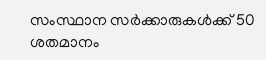സംസ്ഥാന സര്‍ക്കാരുകള്‍ക്ക് 50 ശതമാനം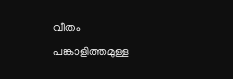വീതം പങ്കാളിത്തമുള്ള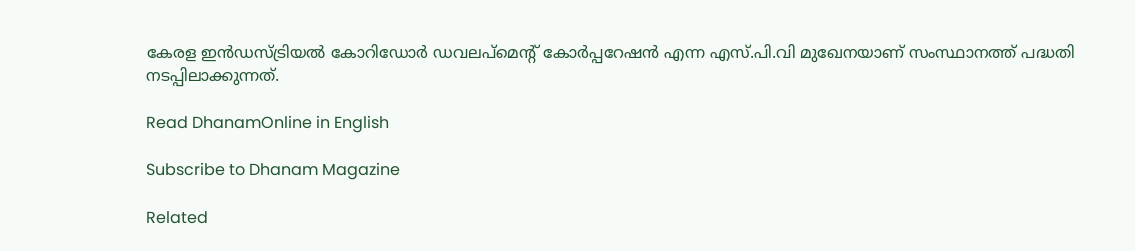കേരള ഇന്‍ഡസ്ട്രിയല്‍ കോറിഡോര്‍ ഡവലപ്മെന്റ് കോര്‍പ്പറേഷന്‍ എന്ന എസ്.പി.വി മുഖേനയാണ് സംസ്ഥാനത്ത് പദ്ധതി നടപ്പിലാക്കുന്നത്.

Read DhanamOnline in English

Subscribe to Dhanam Magazine

Related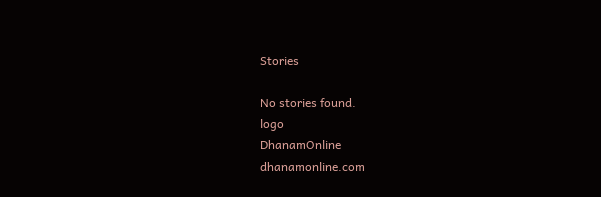Stories

No stories found.
logo
DhanamOnline
dhanamonline.com